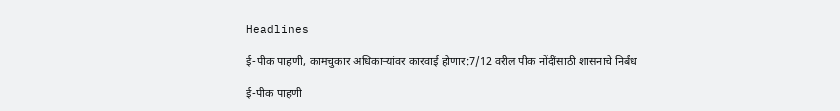Headlines

ई-पीक पाहणी, कामचुकार अधिकाऱ्यांवर कारवाई होणार:7/12 वरील पीक नोंदींसाठी शासनाचे निर्बंध

ई-पीक पाहणी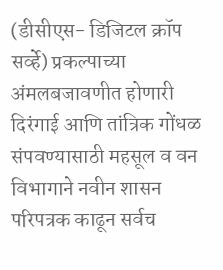(डीसीएस- डिजिटल क्रॉप सर्व्हे) प्रकल्पाच्या अंमलबजावणीत होणारी दिरंगाई आणि तांत्रिक गोंधळ संपवण्यासाठी महसूल व वन विभागाने नवीन शासन परिपत्रक काढून सर्वच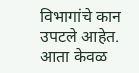विभागांचे कान उपटले आहेत. आता केवळ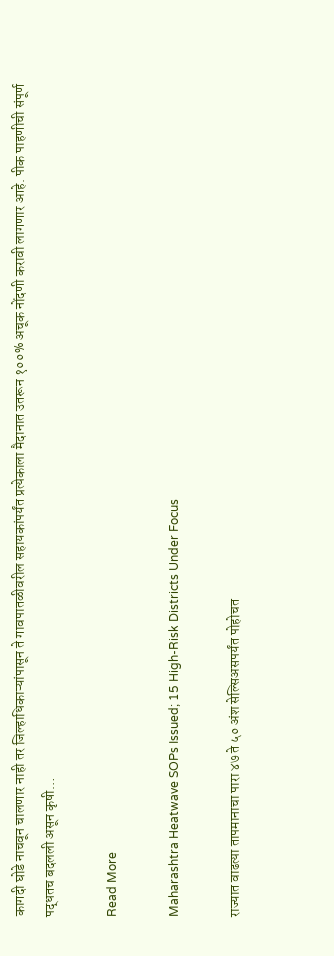कागदी घोडे नाचवून चालणार नाही तर जिल्हाधिकाऱ्यांपासून ते गावपातळीवरील सहायकांपर्यंत प्रत्येकाला मैदानात उतरून १००% अचूक नोंदणी करावी लागणार आहे. पीक पाहणीची संपूर्ण पद्धतच बदलली असून कृषी…

Read More

Maharashtra Heatwave SOPs Issued; 15 High-Risk Districts Under Focus

राज्यात वाढत्या तापमानाचा पारा ४७ ते ५० अंश सेल्सिअसपर्यंत पोहोचत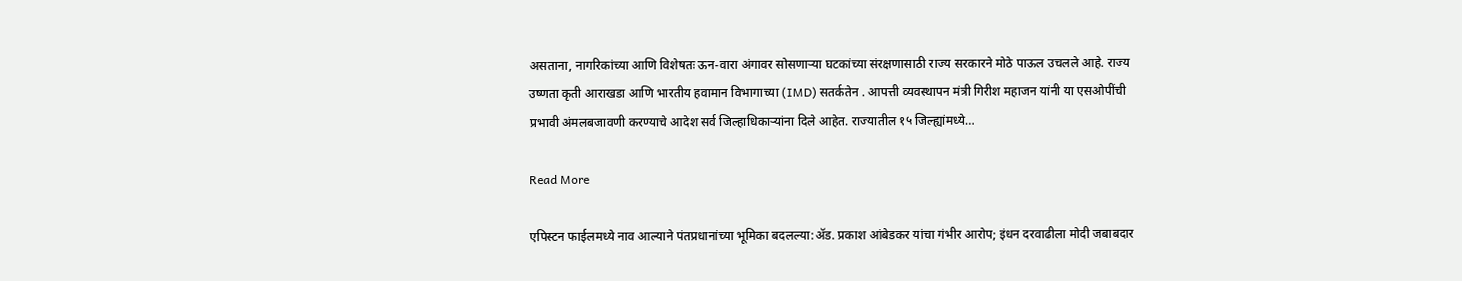असताना, नागरिकांच्या आणि विशेषतः ऊन-वारा अंगावर सोसणाऱ्या घटकांच्या संरक्षणासाठी राज्य सरकारने मोठे पाऊल उचलले आहे. राज्य उष्णता कृती आराखडा आणि भारतीय हवामान विभागाच्या (IMD) सतर्कतेन . आपत्ती व्यवस्थापन मंत्री गिरीश महाजन यांनी या एसओपींची प्रभावी अंमलबजावणी करण्याचे आदेश सर्व जिल्हाधिकाऱ्यांना दिले आहेत. राज्यातील १५ जिल्ह्यांमध्ये…

Read More

एपिस्टन फाईलमध्ये नाव आल्याने पंतप्रधानांच्या भूमिका बदलल्या:ॲड. प्रकाश आंबेडकर यांचा गंभीर आरोप; इंधन दरवाढीला मोदी जबाबदार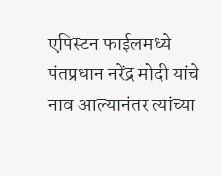एपिस्टन फाईलमध्ये पंतप्रधान नरेंद्र मोदी यांचे नाव आल्यानंतर त्यांच्या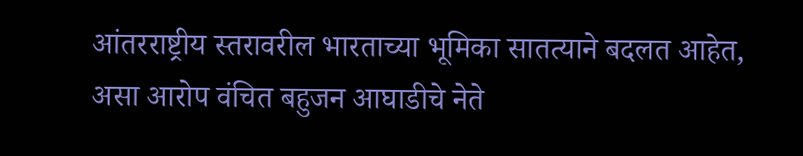आंतरराष्ट्रीय स्तरावरील भारताच्या भूमिका सातत्याने बदलत आहेत, असा आरोप वंचित बहुजन आघाडीचे नेते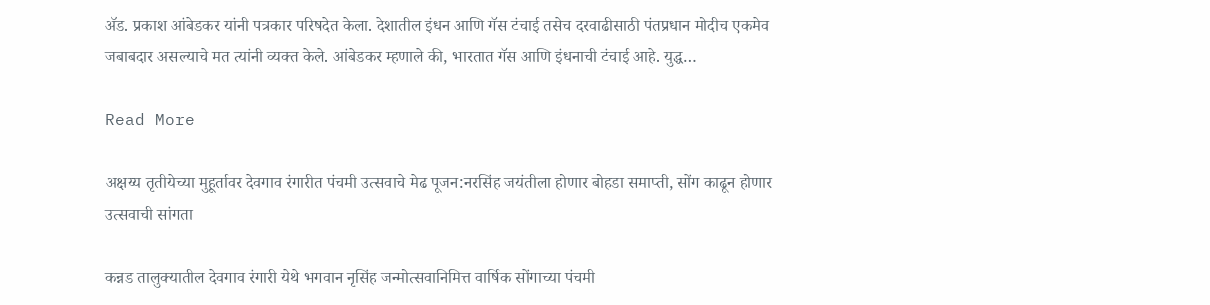ॲड. प्रकाश आंबेडकर यांनी पत्रकार परिषदेत केला. देशातील इंधन आणि गॅस टंचाई तसेच दरवाढीसाठी पंतप्रधान मोदीच एकमेव जबाबदार असल्याचे मत त्यांनी व्यक्त केले. आंबेडकर म्हणाले की, भारतात गॅस आणि इंधनाची टंचाई आहे. युद्ध…

Read More

अक्षय्य तृतीयेच्या मुहूर्तावर देवगाव रंगारीत पंचमी उत्सवाचे मेढ पूजन:नरसिंह जयंतीला होणार बोहडा समाप्ती, सोंग काढून होणार उत्सवाची सांगता

कन्नड तालुक्यातील देवगाव रंगारी येथे भगवान नृसिंह जन्मोत्सवानिमित्त वार्षिक सोंगाच्या पंचमी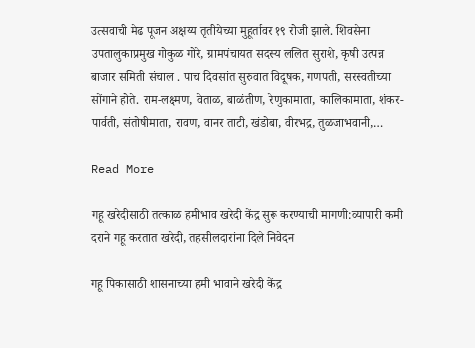उत्सवाची मेढ पूजन अक्षय्य तृतीयेच्या मुहूर्तावर १९ रोजी झाले. शिवसेना उपतालुकाप्रमुख गोकुळ गोरे, ग्रामपंचायत सदस्य ललित सुराशे, कृषी उत्पन्न बाजार समिती संचाल . पाच दिवसांत सुरुवात विदूषक, गणपती, सरस्वतीच्या सोंगाने होते. राम-लक्ष्मण, वेताळ, बाळंतीण, रेणुकामाता, कालिकामाता, शंकर-पार्वती, संतोषीमाता, रावण, वानर ताटी, खंडोबा, वीरभद्र, तुळजाभवानी,…

Read More

गहू खरेदीसाठी तत्काळ हमीभाव खरेदी केंद्र सुरू करण्याची मागणी:व्यापारी कमी दराने गहू करतात खरेदी, तहसीलदारांना दिले निवेदन

गहू पिकासाठी शासनाच्या हमी भावाने खरेदी केंद्र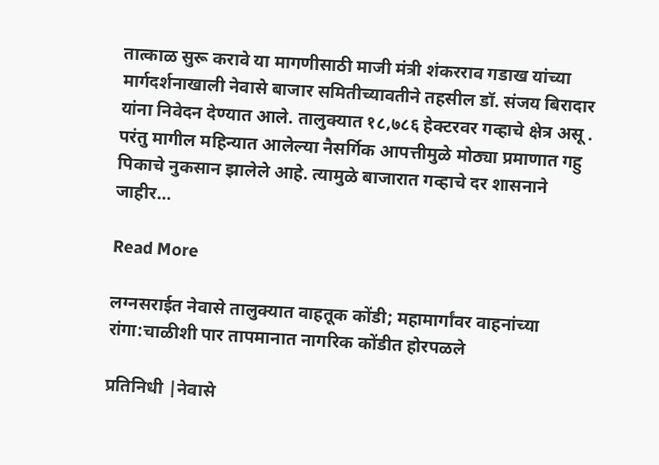तात्काळ सुरू करावे या मागणीसाठी माजी मंत्री शंकरराव गडाख यांच्या मार्गदर्शनाखाली नेवासे बाजार समितीच्यावतीने तहसील डॉ. संजय बिरादार यांना निवेदन देण्यात आले. तालुक्यात १८,७८६ हेक्टरवर गव्हाचे क्षेत्र असू . परंतु मागील महिन्यात आलेल्या नैसर्गिक आपत्तीमुळे मोठ्या प्रमाणात गहु पिकाचे नुकसान झालेले आहे. त्यामुळे बाजारात गव्हाचे दर शासनाने जाहीर…

Read More

लग्नसराईत नेवासे तालुक्यात वाहतूक कोंडी; महामार्गांवर वाहनांच्या रांगा:चाळीशी पार तापमानात नागरिक कोंडीत होरपळले

प्रतिनिधी |नेवासे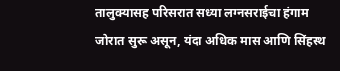तालुक्यासह परिसरात सध्या लग्नसराईचा हंगाम जोरात सुरू असून, यंदा अधिक मास आणि सिंहस्थ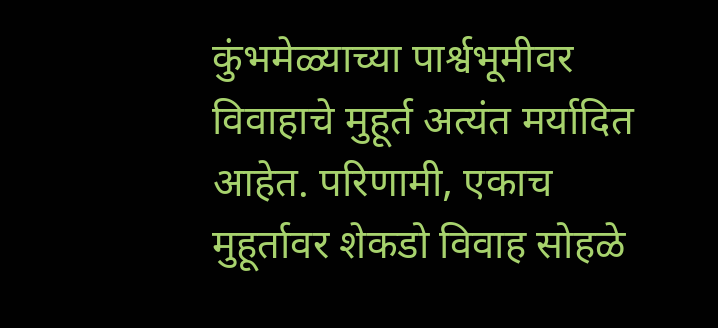कुंभमेळ्याच्या पार्श्वभूमीवर विवाहाचे मुहूर्त अत्यंत मर्यादित आहेत. परिणामी, एकाच मुहूर्तावर शेकडो विवाह सोहळे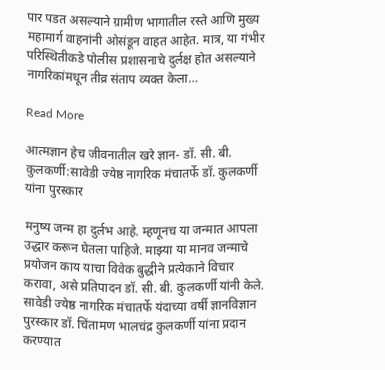पार पडत असल्याने ग्रामीण भागातील रस्ते आणि मुख्य महामार्ग वाहनांनी ओसंडून वाहत आहेत. मात्र, या गंभीर परिस्थितीकडे पोलीस प्रशासनाचे दुर्लक्ष होत असल्याने नागरिकांमधून तीव्र संताप व्यक्त केला…

Read More

आत्मज्ञान हेच जीवनातील खरे ज्ञान- डॉ. सी. बी. कुलकर्णी:सावेडी ज्येष्ठ नागरिक मंचातर्फे डॉ. कुलकर्णी यांना पुरस्कार

मनुष्य जन्म हा दुर्लभ आहे. म्हणूनच या जन्मात आपला उद्धार करून घेतला पाहिजे. माझ्या या मानव जन्माचे प्रयोजन काय याचा विवेक बुद्धीने प्रत्येकाने विचार करावा, असे प्रतिपादन डॉ. सी. बी. कुलकर्णी यांनी केले. सावेडी ज्येष्ठ नागरिक मंचातर्फे यंदाच्या वर्षी ज्ञानविज्ञान पुरस्कार डॉ. चिंतामण भालचंद्र कुलकर्णी यांना प्रदान करण्यात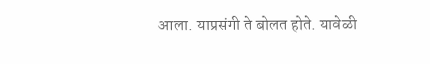आला. याप्रसंगी ते बोलत होते. यावेळी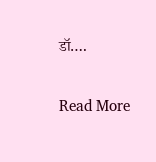डॉ….

Read More